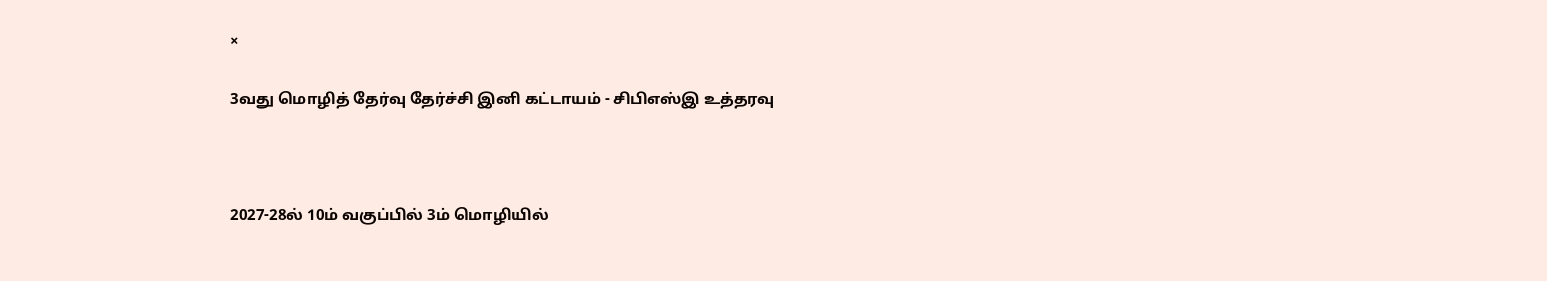×

3வது மொழித் தேர்வு தேர்ச்சி இனி கட்டாயம் - சிபிஎஸ்இ உத்தரவு



2027-28ல் 10ம் வகுப்பில் 3ம் மொழியில்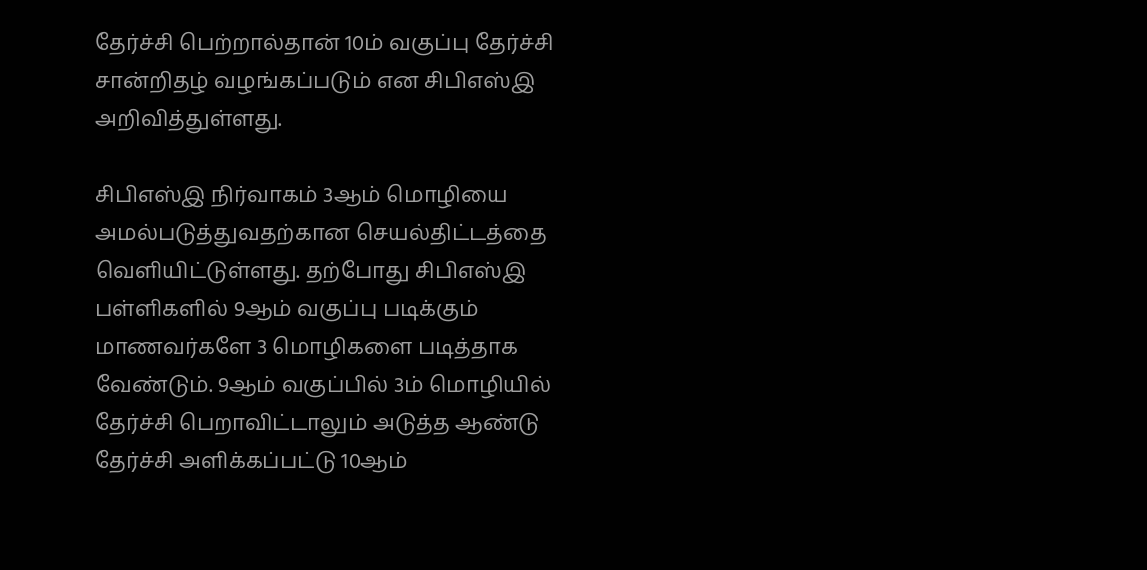தேர்ச்சி பெற்றால்தான் 10ம் வகுப்பு தேர்ச்சி சான்றிதழ் வழங்கப்படும் என சிபிஎஸ்இ அறிவித்துள்ளது.

சிபிஎஸ்இ நிர்வாகம் 3ஆம் மொழியை அமல்படுத்துவதற்கான செயல்திட்டத்தை வெளியிட்டுள்ளது. தற்போது சிபிஎஸ்இ பள்ளிகளில் 9ஆம் வகுப்பு படிக்கும் மாணவர்களே 3 மொழிகளை படித்தாக வேண்டும். 9ஆம் வகுப்பில் 3ம் மொழியில் தேர்ச்சி பெறாவிட்டாலும் அடுத்த ஆண்டு தேர்ச்சி அளிக்கப்பட்டு 10ஆம்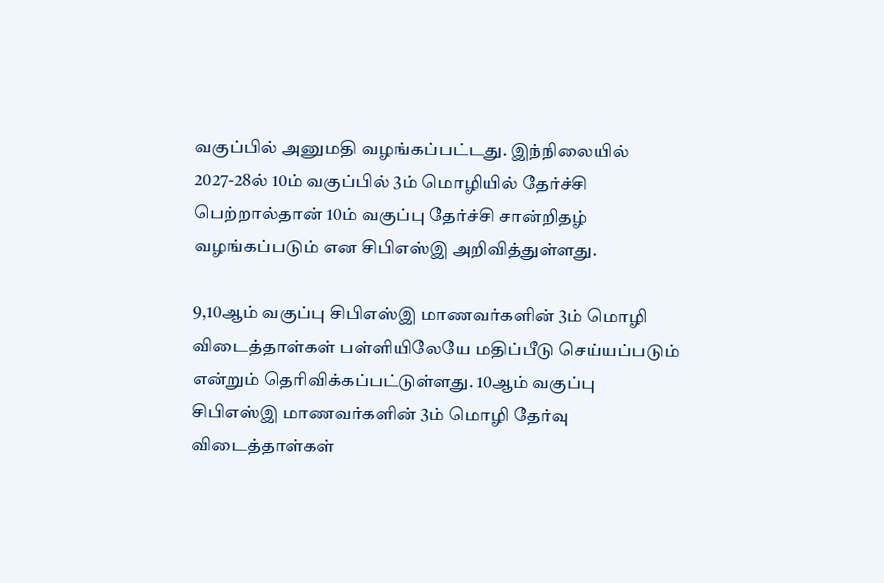வகுப்பில் அனுமதி வழங்கப்பட்டது. இந்நிலையில் 2027-28ல் 10ம் வகுப்பில் 3ம் மொழியில் தேர்ச்சி பெற்றால்தான் 10ம் வகுப்பு தேர்ச்சி சான்றிதழ் வழங்கப்படும் என சிபிஎஸ்இ அறிவித்துள்ளது.

9,10ஆம் வகுப்பு சிபிஎஸ்இ மாணவர்களின் 3ம் மொழி விடைத்தாள்கள் பள்ளியிலேயே மதிப்பீடு செய்யப்படும் என்றும் தெரிவிக்கப்பட்டுள்ளது. 10ஆம் வகுப்பு சிபிஎஸ்இ மாணவர்களின் 3ம் மொழி தேர்வு விடைத்தாள்கள்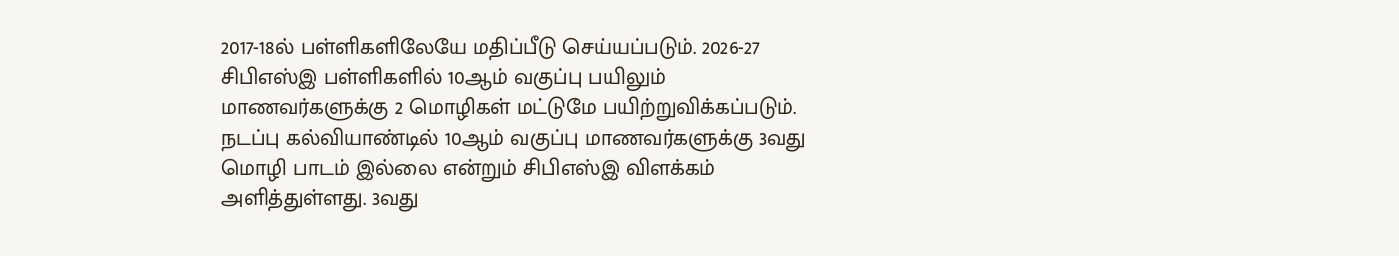2017-18ல் பள்ளிகளிலேயே மதிப்பீடு செய்யப்படும். 2026-27 சிபிஎஸ்இ பள்ளிகளில் 10ஆம் வகுப்பு பயிலும் மாணவர்களுக்கு 2 மொழிகள் மட்டுமே பயிற்றுவிக்கப்படும். நடப்பு கல்வியாண்டில் 10ஆம் வகுப்பு மாணவர்களுக்கு 3வது மொழி பாடம் இல்லை என்றும் சிபிஎஸ்இ விளக்கம் அளித்துள்ளது. 3வது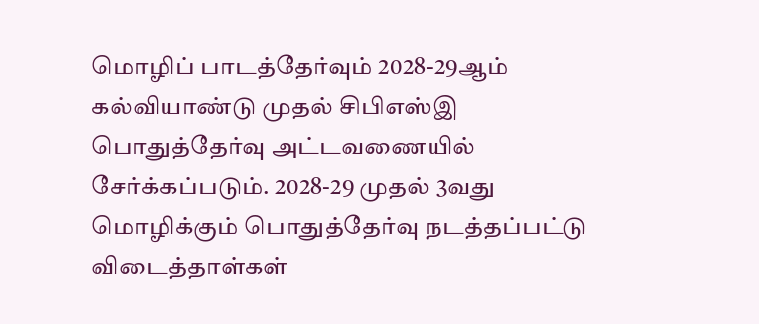மொழிப் பாடத்தேர்வும் 2028-29ஆம் கல்வியாண்டு முதல் சிபிஎஸ்இ பொதுத்தேர்வு அட்டவணையில் சேர்க்கப்படும். 2028-29 முதல் 3வது மொழிக்கும் பொதுத்தேர்வு நடத்தப்பட்டு விடைத்தாள்கள்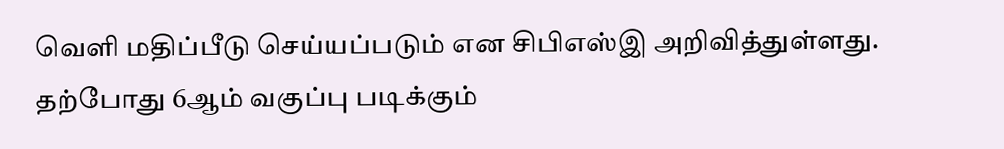வெளி மதிப்பீடு செய்யப்படும் என சிபிஎஸ்இ அறிவித்துள்ளது. தற்போது 6ஆம் வகுப்பு படிக்கும்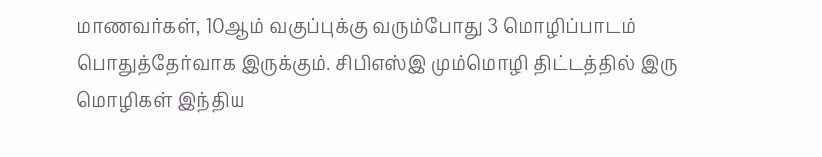மாணவர்கள், 10ஆம் வகுப்புக்கு வரும்போது 3 மொழிப்பாடம் பொதுத்தேர்வாக இருக்கும். சிபிஎஸ்இ மும்மொழி திட்டத்தில் இரு மொழிகள் இந்திய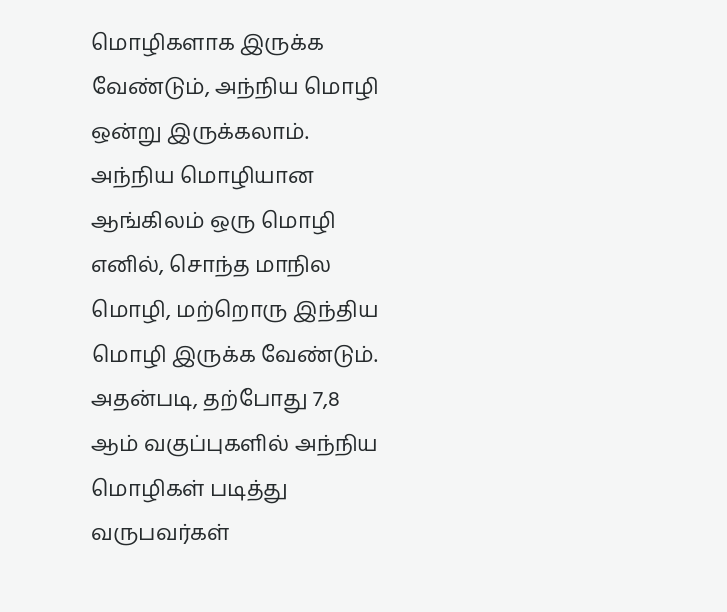மொழிகளாக இருக்க வேண்டும், அந்நிய மொழி ஒன்று இருக்கலாம். அந்நிய மொழியான ஆங்கிலம் ஒரு மொழி எனில், சொந்த மாநில மொழி, மற்றொரு இந்திய மொழி இருக்க வேண்டும். அதன்படி, தற்போது 7,8 ஆம் வகுப்புகளில் அந்நிய மொழிகள் படித்து வருபவர்கள்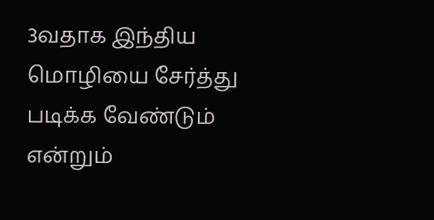3வதாக இந்திய மொழியை சேர்த்து படிக்க வேண்டும் என்றும்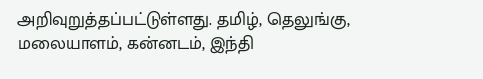அறிவுறுத்தப்பட்டுள்ளது. தமிழ், தெலுங்கு, மலையாளம், கன்னடம், இந்தி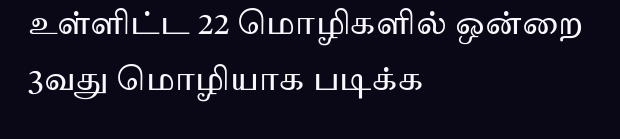உள்ளிட்ட 22 மொழிகளில் ஒன்றை 3வது மொழியாக படிக்க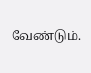வேண்டும்.